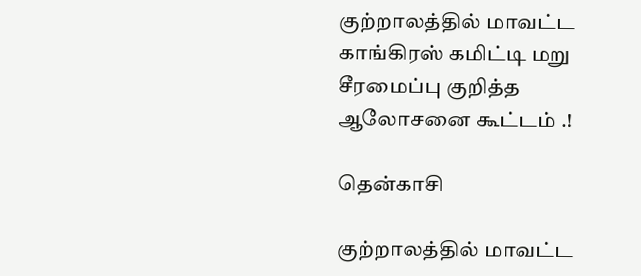குற்றாலத்தில் மாவட்ட காங்கிரஸ் கமிட்டி மறு சீரமைப்பு குறித்த ஆலோசனை கூட்டம் .!

தென்காசி

குற்றாலத்தில் மாவட்ட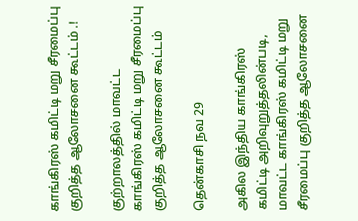காங்கிரஸ் கமிட்டி மறு சீரமைப்பு குறித்த ஆலோசனை கூட்டம் .!

குற்றாலத்தில் மாவட்ட காங்கிரஸ் கமிட்டி மறு சீரமைப்பு குறித்த ஆலோசனை கூட்டம்

தென்காசி நவ 29

அகில இந்திய காங்கிரஸ் கமிட்டி அறிவுறுத்தலின்படி, மாவட்ட காங்கிரஸ் கமிட்டி மறு சீரமைப்பு குறித்த ஆலோசனை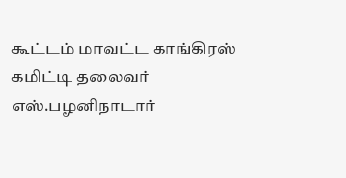கூட்டம் மாவட்ட காங்கிரஸ் கமிட்டி தலைவர் எஸ்.பழனிநாடார்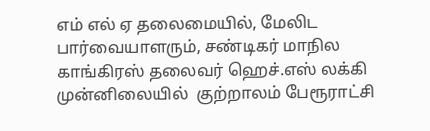எம் எல் ஏ தலைமையில், மேலிட பார்வையாளரும், சண்டிகர் மாநில காங்கிரஸ் தலைவர் ஹெச்.எஸ் லக்கி முன்னிலையில்  குற்றாலம் பேரூராட்சி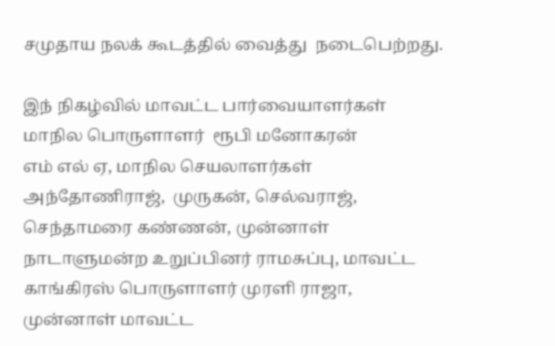சமுதாய நலக் கூடத்தில் வைத்து  நடைபெற்றது.

இந் நிகழ்வில் மாவட்ட பார்வையாளர்கள் மாநில பொருளாளர்  ரூபி மனோகரன்
எம் எல் ஏ, மாநில செயலாளர்கள் அந்தோணிராஜ்,  முருகன், செல்வராஜ், செந்தாமரை கண்ணன், முன்னாள் நாடாளுமன்ற உறுப்பினர் ராமசுப்பு, மாவட்ட காங்கிரஸ் பொருளாளர் முரளி ராஜா, முன்னாள் மாவட்ட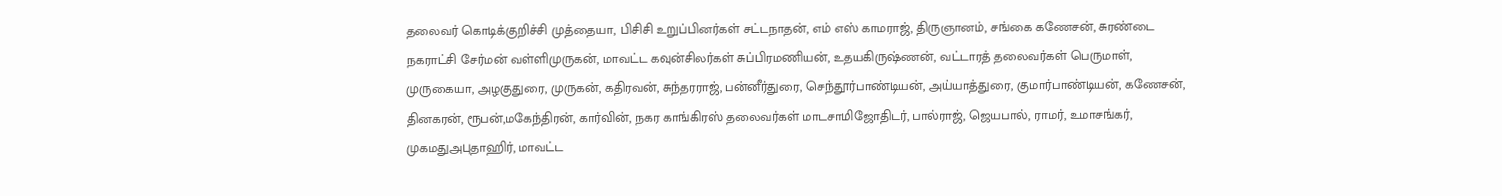தலைவர் கொடிக்குறிச்சி முத்தையா, பிசிசி உறுப்பினர்கள் சட்டநாதன், எம் எஸ் காமராஜ், திருஞானம், சங்கை கணேசன், சுரண்டை நகராட்சி சேர்மன் வள்ளிமுருகன், மாவட்ட கவுன்சிலர்கள் சுப்பிரமணியன், உதயகிருஷ்ணன், வட்டாரத் தலைவர்கள் பெருமாள், முருகையா, அழகுதுரை, முருகன், கதிரவன், சுந்தரராஜ், பன்னீர்துரை, செந்தூர்பாண்டியன், அய்யாத்துரை, குமார்பாண்டியன், கணேசன், தினகரன், ரூபன்,மகேந்திரன், கார்வின், நகர காங்கிரஸ் தலைவர்கள் மாடசாமிஜோதிடர், பால்ராஜ், ஜெயபால், ராமர், உமாசங்கர், முகமதுஅபுதாஹிர், மாவட்ட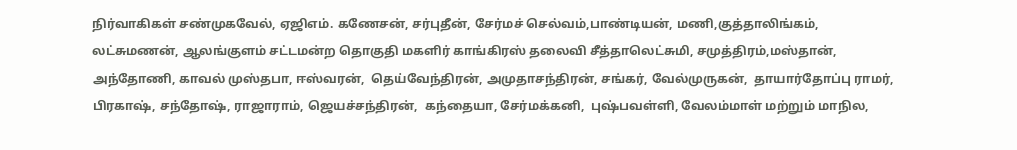நிர்வாகிகள் சண்முகவேல், ஏஜிஎம். கணேசன், சர்புதீன், சேர்மச் செல்வம்,பாண்டியன், மணி,குத்தாலிங்கம், லட்சுமணன், ஆலங்குளம் சட்டமன்ற தொகுதி மகளிர் காங்கிரஸ் தலைவி சீத்தாலெட்சுமி, சமுத்திரம்,மஸ்தான், அந்தோணி, காவல் முஸ்தபா, ஈஸ்வரன்,  தெய்வேந்திரன், அமுதாசந்திரன், சங்கர், வேல்முருகன்,  தாயார்தோப்பு ராமர், பிரகாஷ், சந்தோஷ், ராஜாராம், ஜெயச்சந்திரன்,  கந்தையா, சேர்மக்கனி,  புஷ்பவள்ளி, வேலம்மாள் மற்றும் மாநில,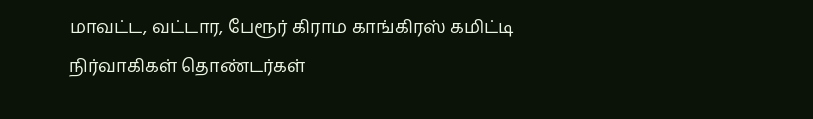மாவட்ட, வட்டார, பேரூர் கிராம காங்கிரஸ் கமிட்டி  நிர்வாகிகள் தொண்டர்கள்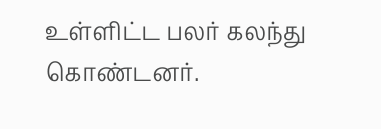உள்ளிட்ட பலர் கலந்து கொண்டனர்.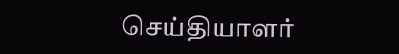செய்தியாளர்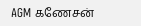AGM கணேசன்